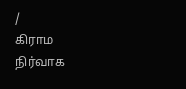/
கிராம நிர்வாக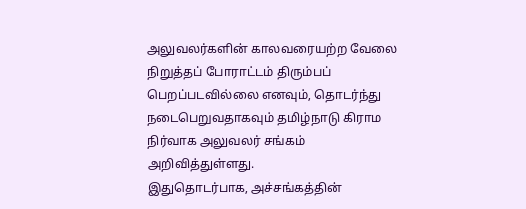அலுவலர்களின் காலவரையற்ற வேலை நிறுத்தப் போராட்டம் திரும்பப் பெறப்படவில்லை எனவும், தொடர்ந்து நடைபெறுவதாகவும் தமிழ்நாடு கிராம நிர்வாக அலுவலர் சங்கம் அறிவித்துள்ளது.
இதுதொடர்பாக, அச்சங்கத்தின்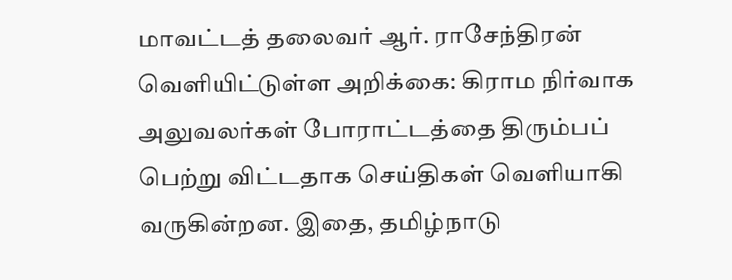மாவட்டத் தலைவர் ஆர். ராசேந்திரன் வெளியிட்டுள்ள அறிக்கை: கிராம நிர்வாக அலுவலர்கள் போராட்டத்தை திரும்பப் பெற்று விட்டதாக செய்திகள் வெளியாகி வருகின்றன. இதை, தமிழ்நாடு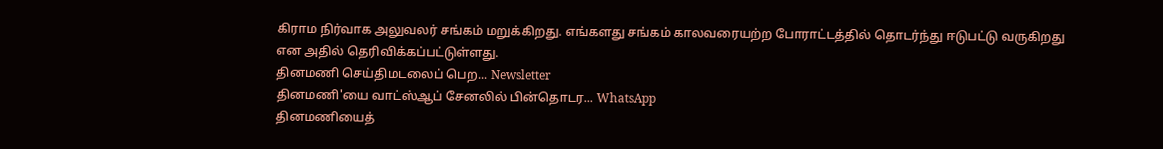கிராம நிர்வாக அலுவலர் சங்கம் மறுக்கிறது. எங்களது சங்கம் காலவரையற்ற போராட்டத்தில் தொடர்ந்து ஈடுபட்டு வருகிறது என அதில் தெரிவிக்கப்பட்டுள்ளது.
தினமணி செய்திமடலைப் பெற... Newsletter
தினமணி'யை வாட்ஸ்ஆப் சேனலில் பின்தொடர... WhatsApp
தினமணியைத்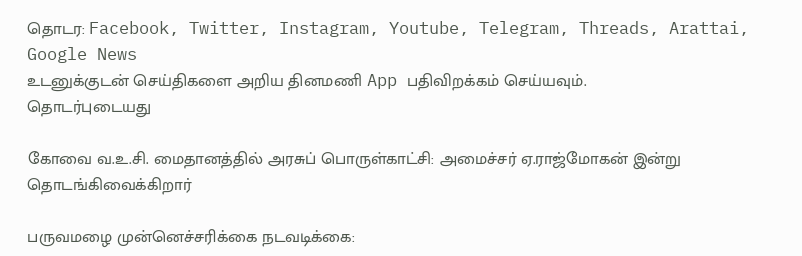தொடர: Facebook, Twitter, Instagram, Youtube, Telegram, Threads, Arattai, Google News
உடனுக்குடன் செய்திகளை அறிய தினமணி App பதிவிறக்கம் செய்யவும்.
தொடர்புடையது

கோவை வ.உ.சி. மைதானத்தில் அரசுப் பொருள்காட்சி: அமைச்சர் ஏ.ராஜ்மோகன் இன்று தொடங்கிவைக்கிறார்

பருவமழை முன்னெச்சரிக்கை நடவடிக்கை: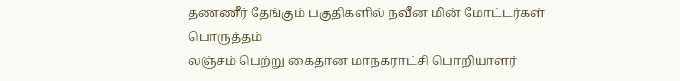தணணீர் தேங்கும் பகுதிகளில் நவீன மின் மோட்டர்கள் பொருத்தம்
லஞ்சம் பெற்று கைதான மாநகராட்சி பொறியாளர்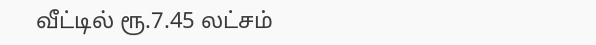வீட்டில் ரூ.7.45 லட்சம்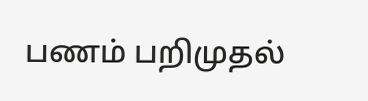பணம் பறிமுதல்